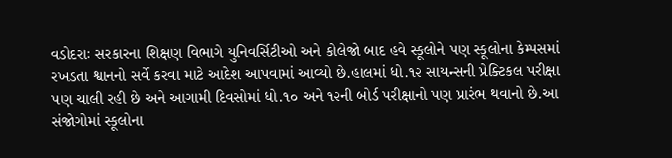વડોદરાઃ સરકારના શિક્ષણ વિભાગે યુનિવર્સિટીઓ અને કોલેજો બાદ હવે સ્કૂલોને પણ સ્કૂલોના કેમ્પસમાં રખડતા શ્વાનનો સર્વે કરવા માટે આદેશ આપવામાં આવ્યો છે.હાલમાં ધો.૧૨ સાયન્સની પ્રેક્ટિકલ પરીક્ષા પણ ચાલી રહી છે અને આગામી દિવસોમાં ધો.૧૦ અને ૧૨ની બોર્ડ પરીક્ષાનો પણ પ્રારંભ થવાનો છે.આ સંજોગોમાં સ્કૂલોના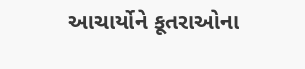આચાર્યોને કૂતરાઓના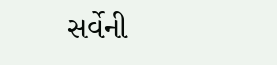સર્વેની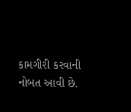કામગીરી કરવાની નોબત આવી છે.